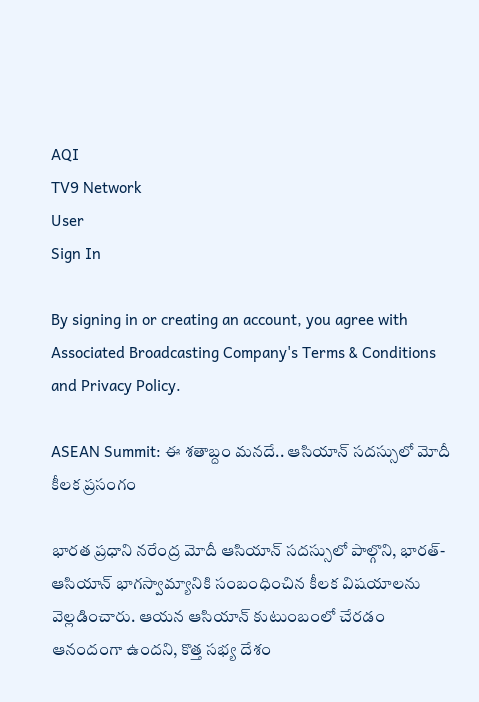AQI
TV9 Network
User
Sign In

By signing in or creating an account, you agree with Associated Broadcasting Company's Terms & Conditions and Privacy Policy.

ASEAN Summit: ఈ శతాబ్దం మనదే.. ఆసియాన్‌ సదస్సులో మోదీ కీలక ప్రసంగం

భారత ప్రధాని నరేంద్ర మోదీ ఆసియాన్ సదస్సులో పాల్గొని, భారత్-ఆసియాన్ భాగస్వామ్యానికి సంబంధించిన కీలక విషయాలను వెల్లడించారు. ఆయన ఆసియాన్ కుటుంబంలో చేరడం ఆనందంగా ఉందని, కొత్త సభ్య దేశం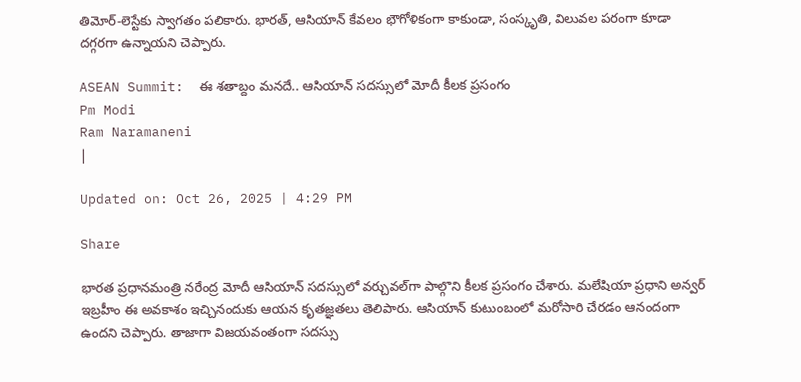తిమోర్-లెస్టేకు స్వాగతం పలికారు. భారత్, ఆసియాన్ కేవలం భౌగోళికంగా కాకుండా, సంస్కృతి, విలువల పరంగా కూడా దగ్గరగా ఉన్నాయని చెప్పారు.

ASEAN Summit:  ఈ శతాబ్దం మనదే.. ఆసియాన్‌ సదస్సులో మోదీ కీలక ప్రసంగం
Pm Modi
Ram Naramaneni
|

Updated on: Oct 26, 2025 | 4:29 PM

Share

భారత ప్రధానమంత్రి నరేంద్ర మోదీ ఆసియాన్ సదస్సులో వర్చువల్‌గా పాల్గొని కీలక ప్రసంగం చేశారు. మలేషియా ప్రధాని అన్వర్ ఇబ్రహీం ఈ అవకాశం ఇచ్చినందుకు ఆయన కృతజ్ఞతలు తెలిపారు. ఆసియాన్ కుటుంబంలో మరోసారి చేరడం ఆనందంగా ఉందని చెప్పారు. తాజాగా విజయవంతంగా సదస్సు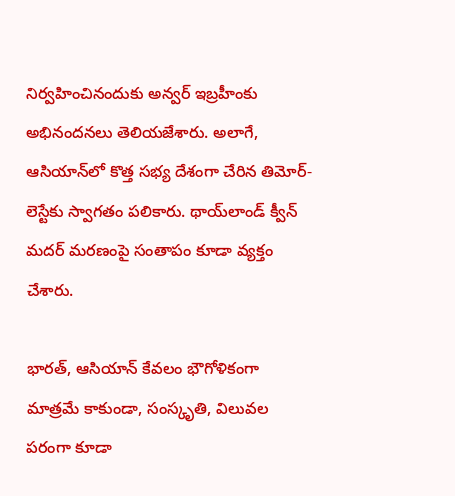నిర్వహించినందుకు అన్వర్ ఇబ్రహీంకు అభినందనలు తెలియజేశారు. అలాగే, ఆసియాన్‌లో కొత్త సభ్య దేశంగా చేరిన తిమోర్-లెస్టేకు స్వాగతం పలికారు. థాయ్‌లాండ్ క్వీన్ మదర్ మరణంపై సంతాపం కూడా వ్యక్తం చేశారు.

భారత్, ఆసియాన్ కేవలం భౌగోళికంగా మాత్రమే కాకుండా, సంస్కృతి, విలువల పరంగా కూడా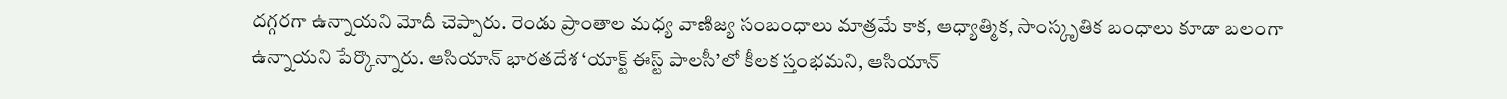దగ్గరగా ఉన్నాయని మోదీ చెప్పారు. రెండు ప్రాంతాల మధ్య వాణిజ్య సంబంధాలు మాత్రమే కాక, ఆధ్యాత్మిక, సాంస్కృతిక బంధాలు కూడా బలంగా ఉన్నాయని పేర్కొన్నారు. ఆసియాన్ భారతదేశ ‘యాక్ట్ ఈస్ట్ పాలసీ’లో కీలక స్తంభమని, ఆసియాన్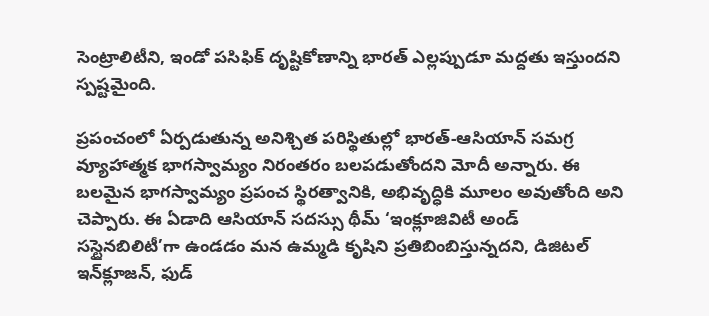సెంట్రాలిటీని, ఇండో పసిఫిక్ దృష్టికోణాన్ని భారత్ ఎల్లప్పుడూ మద్దతు ఇస్తుందని స్పష్టమైంది.

ప్రపంచంలో ఏర్పడుతున్న అనిశ్చిత పరిస్థితుల్లో భారత్-ఆసియాన్ సమగ్ర వ్యూహాత్మక భాగస్వామ్యం నిరంతరం బలపడుతోందని మోదీ అన్నారు. ఈ బలమైన భాగస్వామ్యం ప్రపంచ స్థిరత్వానికి, అభివృద్ధికి మూలం అవుతోంది అని చెప్పారు. ఈ ఏడాది ఆసియాన్ సదస్సు థీమ్ ‘ఇంక్లూజివిటీ అండ్ సస్టైనబిలిటీ’గా ఉండడం మన ఉమ్మడి కృషిని ప్రతిబింబిస్తున్నదని, డిజిటల్ ఇన్‌క్లూజన్, ఫుడ్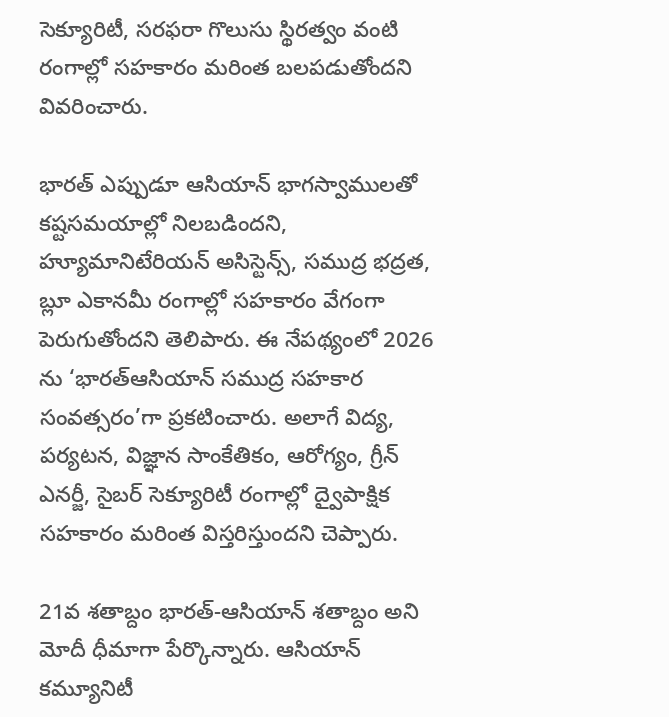సెక్యూరిటీ, సరఫరా గొలుసు స్థిరత్వం వంటి రంగాల్లో సహకారం మరింత బలపడుతోందని వివరించారు.

భారత్ ఎప్పుడూ ఆసియాన్ భాగస్వాములతో కష్టసమయాల్లో నిలబడిందని, హ్యూమానిటేరియన్ అసిస్టెన్స్, సముద్ర భద్రత, బ్లూ ఎకానమీ రంగాల్లో సహకారం వేగంగా పెరుగుతోందని తెలిపారు. ఈ నేపథ్యంలో 2026 ను ‘భారత్ఆసియాన్ సముద్ర సహకార సంవత్సరం’గా ప్రకటించారు. అలాగే విద్య, పర్యటన, విజ్ఞాన సాంకేతికం, ఆరోగ్యం, గ్రీన్ ఎనర్జీ, సైబర్ సెక్యూరిటీ రంగాల్లో ద్వైపాక్షిక సహకారం మరింత విస్తరిస్తుందని చెప్పారు.

21వ శతాబ్దం భారత్-ఆసియాన్ శతాబ్దం అని మోదీ ధీమాగా పేర్కొన్నారు. ఆసియాన్ కమ్యూనిటీ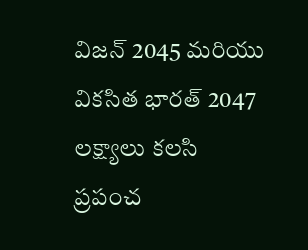విజన్ 2045 మరియు వికసిత భారత్ 2047 లక్ష్యాలు కలసి ప్రపంచ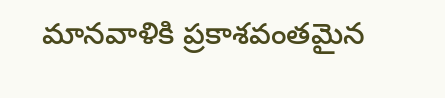మానవాళికి ప్రకాశవంతమైన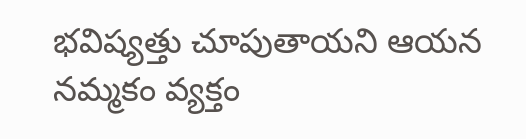భవిష్యత్తు చూపుతాయని ఆయన నమ్మకం వ్యక్తం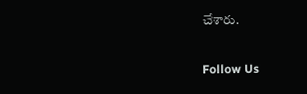చేశారు.

Follow Us